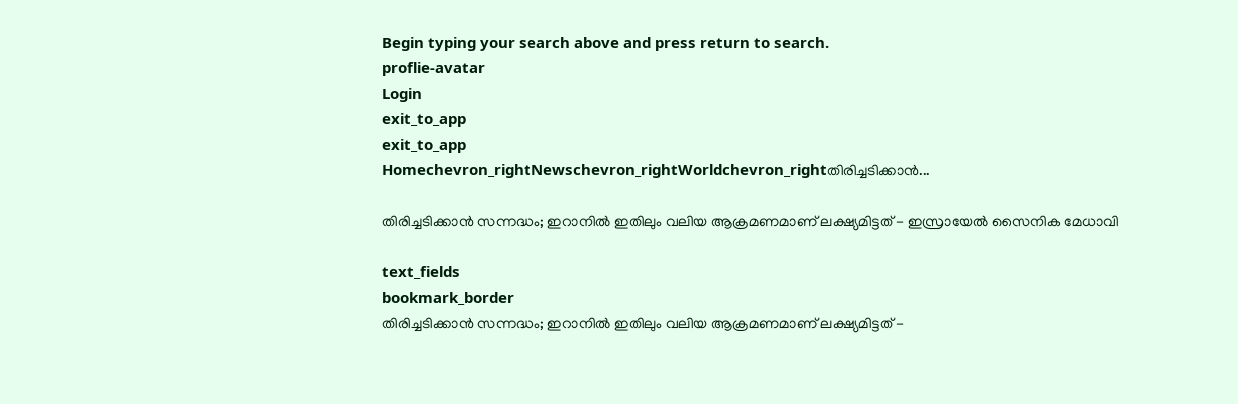Begin typing your search above and press return to search.
proflie-avatar
Login
exit_to_app
exit_to_app
Homechevron_rightNewschevron_rightWorldchevron_rightതിരിച്ചടിക്കാൻ...

തിരിച്ചടിക്കാൻ സന്നദ്ധം; ഇറാനിൽ ഇതിലും വലിയ ആക്രമണമാണ് ലക്ഷ്യമിട്ടത് - ഇസ്രായേൽ സൈനിക മേധാവി

text_fields
bookmark_border
തിരിച്ചടിക്കാൻ സന്നദ്ധം; ഇറാനിൽ ഇതിലും വലിയ ആക്രമണമാണ് ലക്ഷ്യമിട്ടത് -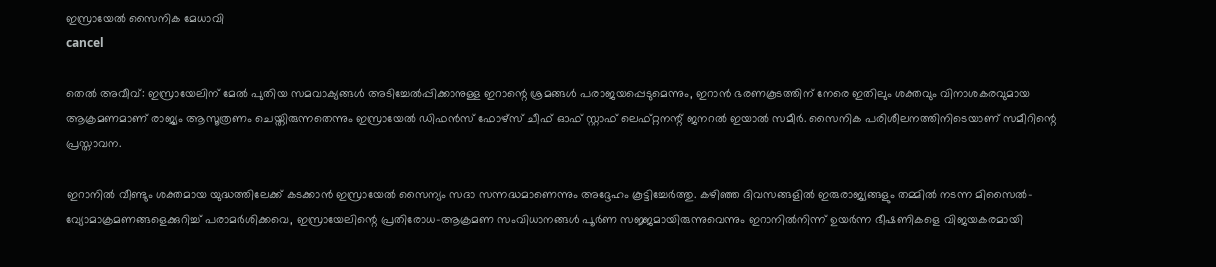ഇസ്രായേൽ സൈനിക മേധാവി
cancel

തെൽ അവീവ്: ഇസ്രായേലിന് മേൽ പുതിയ സമവാക്യങ്ങൾ അടിച്ചേൽപ്പിക്കാനുള്ള ഇറാന്റെ ശ്രമങ്ങൾ പരാജയപ്പെടുമെന്നും, ഇറാൻ ഭരണകൂടത്തിന് നേരെ ഇതിലും ശക്തവും വിനാശകരവുമായ ആക്രമണമാണ് രാജ്യം ആസൂത്രണം ചെയ്തിരുന്നതെന്നും ഇസ്രായേൽ ഡിഫൻസ് ഫോഴ്സ് ചീഫ് ഓഫ് സ്റ്റാഫ് ലെഫ്റ്റനന്റ് ജനറൽ ഇയാൽ സമീർ. സൈനിക പരിശീലനത്തിനിടെയാണ് സമീറിന്റെ പ്രസ്താവന.

ഇറാനിൽ വീണ്ടും ശക്തമായ യുദ്ധത്തിലേക്ക് കടക്കാൻ ഇസ്രായേൽ സൈന്യം സദാ സന്നദ്ധമാണെന്നും അദ്ദേഹം കൂട്ടിച്ചേർത്തു. കഴിഞ്ഞ ദിവസങ്ങളിൽ ഇരുരാജ്യങ്ങളും തമ്മിൽ നടന്ന മിസൈൽ-വ്യോമാക്രമണങ്ങളെക്കുറിച്ച് പരാമർശിക്കവെ, ഇസ്രായേലിന്റെ പ്രതിരോധ-ആക്രമണ സംവിധാനങ്ങൾ പൂർണ സജ്ജമായിരുന്നുവെന്നും ഇറാനിൽനിന്ന് ഉയർന്ന ഭീഷണികളെ വിജയകരമായി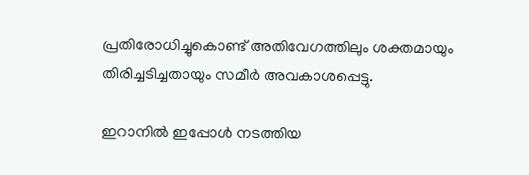പ്രതിരോധിച്ചുകൊണ്ട് അതിവേഗത്തിലും ശക്തമായും തിരിച്ചടിച്ചതായും സമീർ അവകാശപ്പെട്ടു.

ഇറാനിൽ ഇപ്പോൾ നടത്തിയ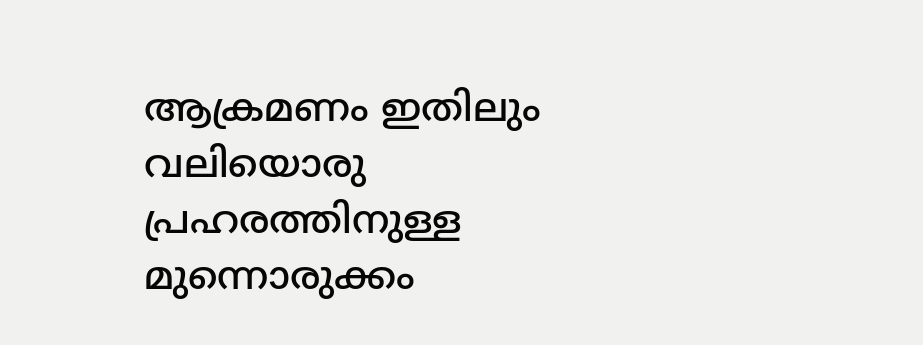ആക്രമണം ഇതിലും വലിയൊരു പ്രഹരത്തിനുള്ള മുന്നൊരുക്കം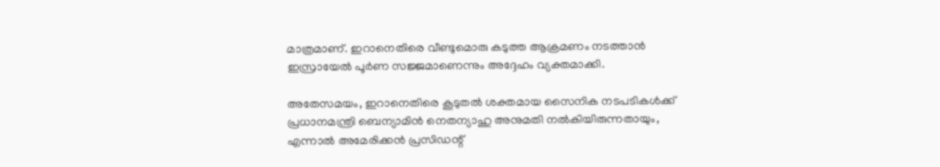മാത്രമാണ്. ഇറാനെതിരെ വീണ്ടുമൊരു കടുത്ത ആക്രമണം നടത്താൻ ഇസ്രായേൽ പൂർണ സജ്ജമാണെന്നും അദ്ദേഹം വ്യക്തമാക്കി.

അതേസമയം, ഇറാനെതിരെ കൂടുതൽ ശക്തമായ സൈനിക നടപടികൾക്ക് പ്രധാനമന്ത്രി ബെന്യാമിൻ നെതന്യാഹു അനുമതി നൽകിയിരുന്നതായും, എന്നാൽ അമേരിക്കൻ പ്രസിഡന്റ്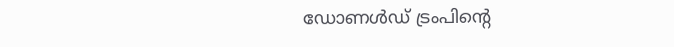ഡോണൾഡ് ട്രംപിന്റെ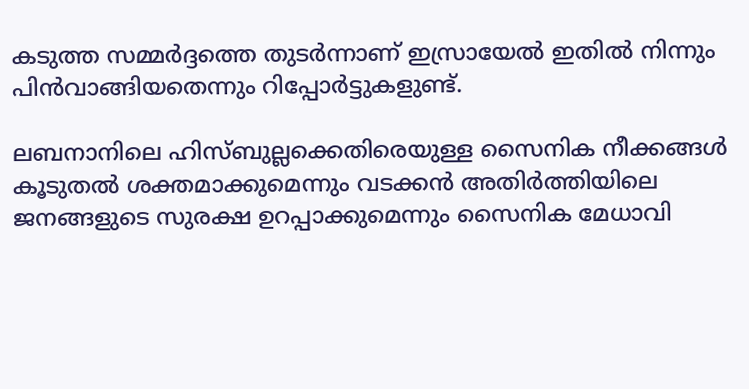കടുത്ത സമ്മർദ്ദത്തെ തുടർന്നാണ് ഇസ്രായേൽ ഇതിൽ നിന്നും പിൻവാങ്ങിയതെന്നും റിപ്പോർട്ടുകളുണ്ട്.

ലബനാനിലെ ഹിസ്ബുല്ലക്കെതിരെയുള്ള സൈനിക നീക്കങ്ങൾ കൂടുതൽ ശക്തമാക്കുമെന്നും വടക്കൻ അതിർത്തിയിലെ ജനങ്ങളുടെ സുരക്ഷ ഉറപ്പാക്കുമെന്നും സൈനിക മേധാവി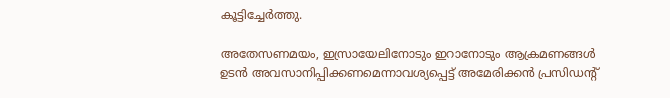കൂട്ടിച്ചേർത്തു.

അതേസണമയം, ഇസ്രായേലിനോടും ഇറാനോടും ആക്രമണങ്ങൾ ഉടൻ അവസാനിപ്പിക്കണമെന്നാവശ്യപ്പെട്ട് അമേരിക്കൻ പ്രസിഡന്റ്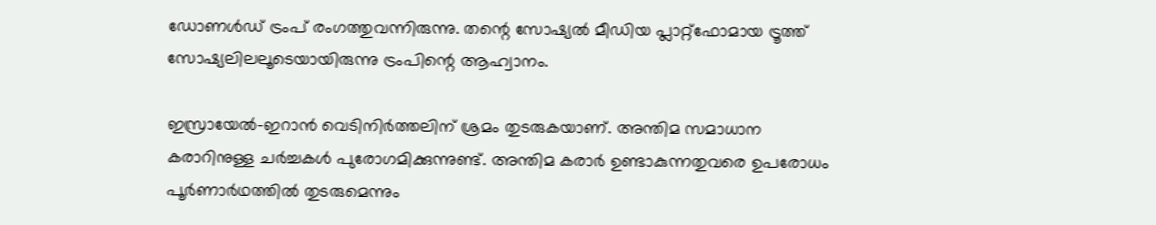ഡോണൾഡ് ട്രംപ് രംഗത്തുവന്നിരുന്നു. തന്റെ സോഷ്യൽ മീഡിയ പ്ലാറ്റ്ഫോമായ ട്രൂത്ത് സോഷ്യലിലലൂടെയായിരുന്നു ട്രംപിന്റെ ആഹ്വാനം.

ഇസ്രായേൽ-ഇറാൻ വെടിനിർത്തലിന് ശ്രമം തുടരുകയാണ്. അന്തിമ സമാധാന കരാറിനുള്ള ചർച്ചകൾ പുരോഗമിക്കുന്നുണ്ട്. അന്തിമ കരാർ ഉണ്ടാകുന്നതുവരെ ഉപരോധം പൂർണാർഥത്തിൽ തുടരുമെന്നും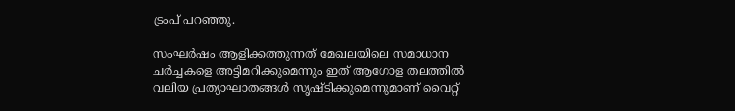ട്രംപ് പറഞ്ഞു.

സംഘർഷം ആളിക്കത്തുന്നത് മേഖലയിലെ സമാധാന ചർച്ചകളെ അട്ടിമറിക്കുമെന്നും ഇത് ആഗോള തലത്തിൽ വലിയ പ്രത്യാഘാതങ്ങൾ സൃഷ്ടിക്കുമെന്നുമാണ് വൈറ്റ്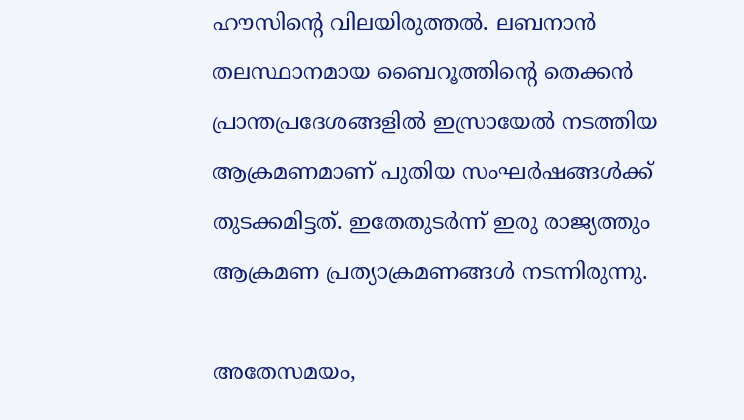ഹൗസിന്റെ വിലയിരുത്തൽ. ലബനാൻ തലസ്ഥാനമായ ബൈറൂത്തിന്റെ തെക്കൻ പ്രാന്തപ്രദേശങ്ങളിൽ ഇസ്രായേൽ നടത്തിയ ആക്രമണമാണ് പുതിയ സംഘർഷങ്ങൾക്ക് തുടക്കമിട്ടത്. ഇതേതുടര്‍ന്ന് ഇരു രാജ്യത്തും ആക്രമണ പ്രത്യാക്രമണങ്ങൾ നടന്നിരുന്നു.

അതേസമയം,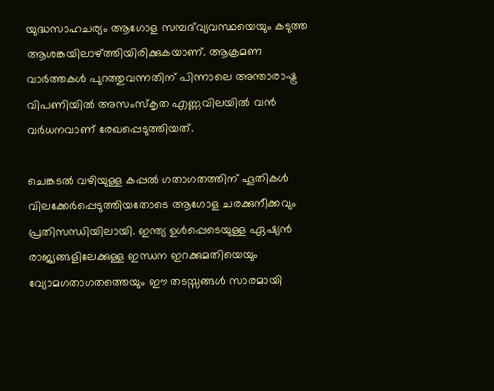യുദ്ധസാഹചര്യം ആഗോള സമ്പദ്‌വ്യവസ്ഥയെയും കടുത്ത ആശങ്കയിലാഴ്ത്തിയിരിക്കുകയാണ്. ആക്രമണ വാർത്തകൾ പുറത്തുവന്നതിന് പിന്നാലെ അന്താരാഷ്ട്ര വിപണിയിൽ അസംസ്കൃത എണ്ണവിലയിൽ വൻ വർധനവാണ് രേഖപ്പെടുത്തിയത്.

ചെങ്കടൽ വഴിയുള്ള കപ്പൽ ഗതാഗതത്തിന് ഹൂതികൾ വിലക്കേർപ്പെടുത്തിയതോടെ ആഗോള ചരക്കുനീക്കവും പ്രതിസന്ധിയിലായി. ഇന്ത്യ ഉൾപ്പെടെയുള്ള ഏഷ്യൻ രാജ്യങ്ങളിലേക്കുള്ള ഇന്ധന ഇറക്കുമതിയെയും വ്യോമഗതാഗതത്തെയും ഈ തടസ്സങ്ങൾ സാരമായി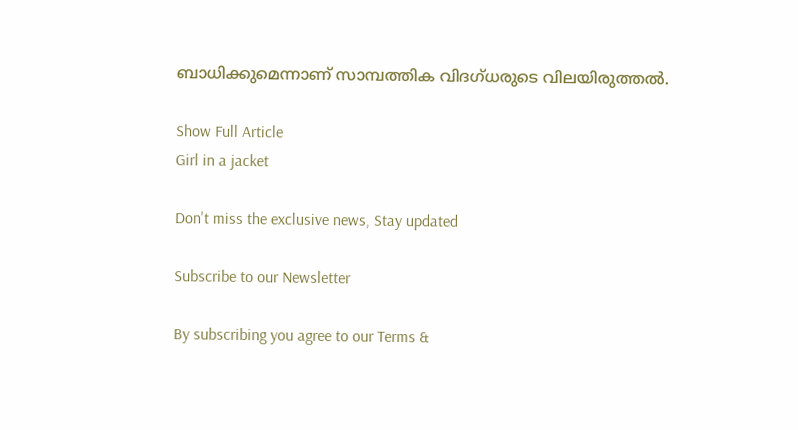ബാധിക്കുമെന്നാണ് സാമ്പത്തിക വിദഗ്ധരുടെ വിലയിരുത്തൽ.

Show Full Article
Girl in a jacket

Don't miss the exclusive news, Stay updated

Subscribe to our Newsletter

By subscribing you agree to our Terms &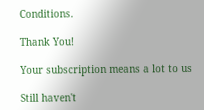Conditions.

Thank You!

Your subscription means a lot to us

Still haven't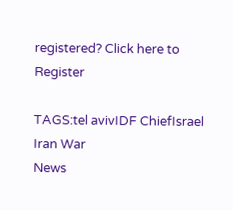registered? Click here to Register

TAGS:tel avivIDF ChiefIsrael Iran War
News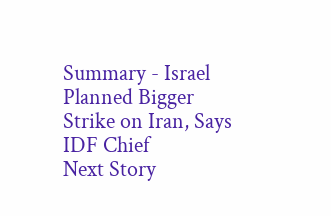Summary - Israel Planned Bigger Strike on Iran, Says IDF Chief
Next Story